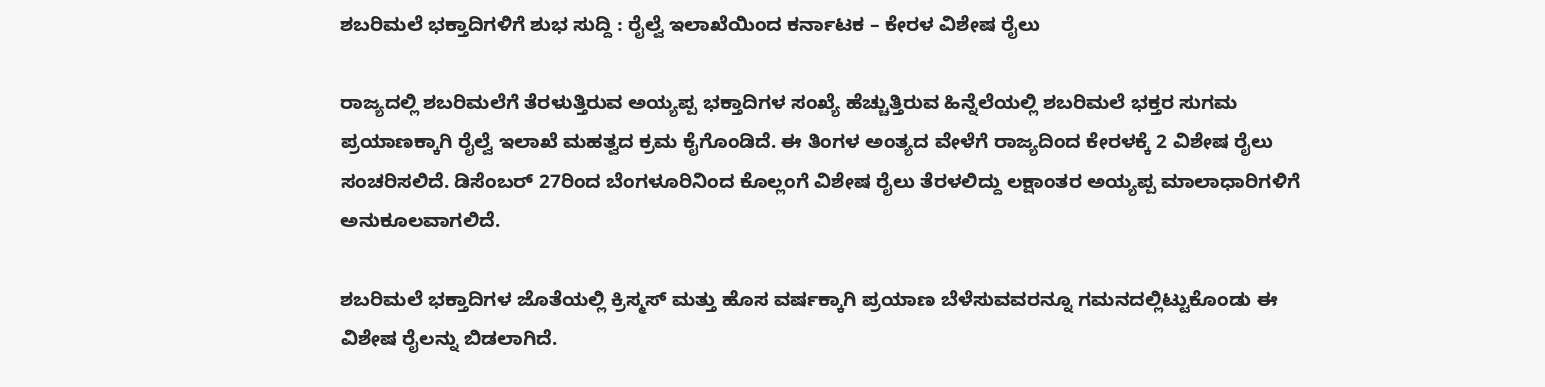ಶಬರಿಮಲೆ ಭಕ್ತಾದಿಗಳಿಗೆ ಶುಭ ಸುದ್ದಿ : ರೈಲ್ವೆ ಇಲಾಖೆಯಿಂದ ಕರ್ನಾಟಕ – ಕೇರಳ ವಿಶೇಷ ರೈಲು

ರಾಜ್ಯದಲ್ಲಿ ಶಬರಿಮಲೆಗೆ ತೆರಳುತ್ತಿರುವ ಅಯ್ಯಪ್ಪ ಭಕ್ತಾದಿಗಳ ಸಂಖ್ಯೆ ಹೆಚ್ಚುತ್ತಿರುವ ಹಿನ್ನೆಲೆಯಲ್ಲಿ ಶಬರಿಮಲೆ ಭಕ್ತರ ಸುಗಮ ಪ್ರಯಾಣಕ್ಕಾಗಿ ರೈಲ್ವೆ ಇಲಾಖೆ ಮಹತ್ವದ ಕ್ರಮ ಕೈಗೊಂಡಿದೆ. ಈ ತಿಂಗಳ ಅಂತ್ಯದ ವೇಳೆಗೆ ರಾಜ್ಯದಿಂದ ಕೇರಳಕ್ಕೆ 2 ವಿಶೇಷ ರೈಲು ಸಂಚರಿಸಲಿದೆ. ಡಿಸೆಂಬರ್ 27ರಿಂದ ಬೆಂಗಳೂರಿನಿಂದ ಕೊಲ್ಲಂಗೆ ವಿಶೇಷ ರೈಲು ತೆರಳಲಿದ್ದು ಲಕ್ಷಾಂತರ ಅಯ್ಯಪ್ಪ ಮಾಲಾಧಾರಿಗಳಿಗೆ ಅನುಕೂಲವಾಗಲಿದೆ.

ಶಬರಿಮಲೆ ಭಕ್ತಾದಿಗಳ ಜೊತೆಯಲ್ಲಿ ಕ್ರಿಸ್ಮಸ್ ಮತ್ತು ಹೊಸ ವರ್ಷಕ್ಕಾಗಿ ಪ್ರಯಾಣ ಬೆಳೆಸುವವರನ್ನೂ ಗಮನದಲ್ಲಿಟ್ಟುಕೊಂಡು ಈ ವಿಶೇಷ ರೈಲನ್ನು ಬಿಡಲಾಗಿದೆ.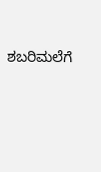ಶಬರಿಮಲೆಗೆ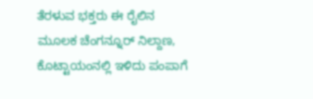ತೆರಳುವ ಭಕ್ತರು ಈ ರೈಲಿನ ಮೂಲಕ ಚೆಂಗನ್ನೂರ್ ನಿಲ್ದಾಣ, ಕೊಟ್ಟಾಯಂನಲ್ಲಿ ಇಳಿದು ಪಂಪಾಗೆ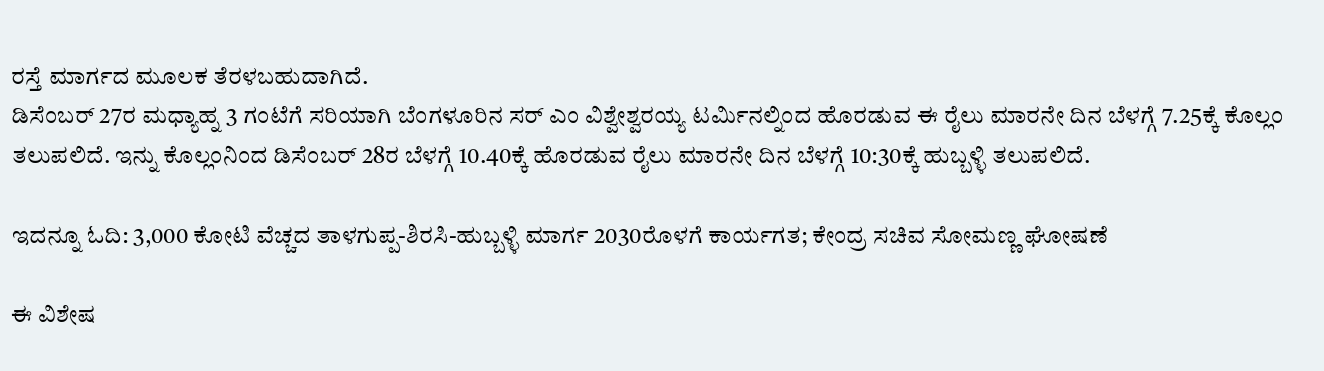ರಸ್ತೆ ಮಾರ್ಗದ ಮೂಲಕ ತೆರಳಬಹುದಾಗಿದೆ.
ಡಿಸೆಂಬರ್ 27ರ ಮಧ್ಯಾಹ್ನ 3 ಗಂಟೆಗೆ ಸರಿಯಾಗಿ ಬೆಂಗಳೂರಿನ ಸರ್ ಎಂ ವಿಶ್ವೇಶ್ವರಯ್ಯ ಟರ್ಮಿನಲ್ನಿಂದ ಹೊರಡುವ ಈ ರೈಲು ಮಾರನೇ ದಿನ ಬೆಳಗ್ಗೆ 7.25ಕ್ಕೆ ಕೊಲ್ಲಂ ತಲುಪಲಿದೆ. ಇನ್ನು ಕೊಲ್ಲಂನಿಂದ ಡಿಸೆಂಬರ್ 28ರ ಬೆಳಗ್ಗೆ 10.40ಕ್ಕೆ ಹೊರಡುವ ರೈಲು ಮಾರನೇ ದಿನ ಬೆಳಗ್ಗೆ 10:30ಕ್ಕೆ ಹುಬ್ಬಳ್ಳಿ ತಲುಪಲಿದೆ.

ಇದನ್ನೂ ಓದಿ: 3,000 ಕೋಟಿ ವೆಚ್ಚದ ತಾಳಗುಪ್ಪ-ಶಿರಸಿ-ಹುಬ್ಬಳ್ಳಿ ಮಾರ್ಗ 2030ರೊಳಗೆ ಕಾರ್ಯಗತ; ಕೇಂದ್ರ ಸಚಿವ ಸೋಮಣ್ಣ ಘೋಷಣೆ

ಈ ವಿಶೇಷ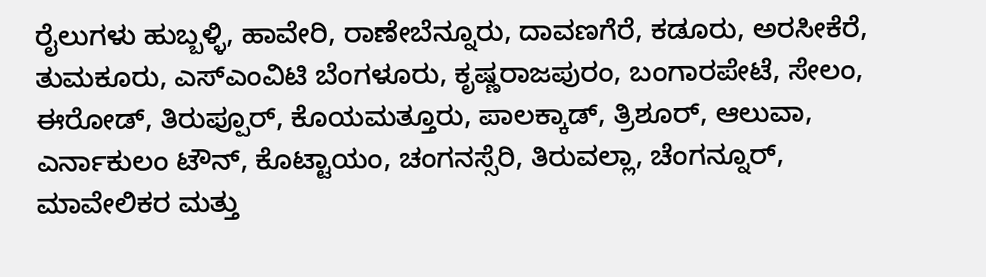ರೈಲುಗಳು ಹುಬ್ಬಳ್ಳಿ, ಹಾವೇರಿ, ರಾಣೇಬೆನ್ನೂರು, ದಾವಣಗೆರೆ, ಕಡೂರು, ಅರಸೀಕೆರೆ, ತುಮಕೂರು, ಎಸ್‌ಎಂವಿಟಿ ಬೆಂಗಳೂರು, ಕೃಷ್ಣರಾಜಪುರಂ, ಬಂಗಾರಪೇಟೆ, ಸೇಲಂ, ಈರೋಡ್‌, ತಿರುಪ್ಪೂರ್‌, ಕೊಯಮತ್ತೂರು, ಪಾಲಕ್ಕಾಡ್‌, ತ್ರಿಶೂರ್‌, ಆಲುವಾ, ಎರ್ನಾಕುಲಂ ಟೌನ್‌, ಕೊಟ್ಟಾಯಂ, ಚಂಗನಸ್ಸೆರಿ, ತಿರುವಲ್ಲಾ, ಚೆಂಗನ್ನೂರ್‌, ಮಾವೇಲಿಕರ ಮತ್ತು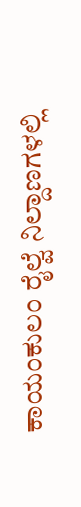ಕಾಯಂಕುಲಂ ರೈಲ್ವೆ ನಿಲ್ದಾಣಗಳಲ್ಲಿ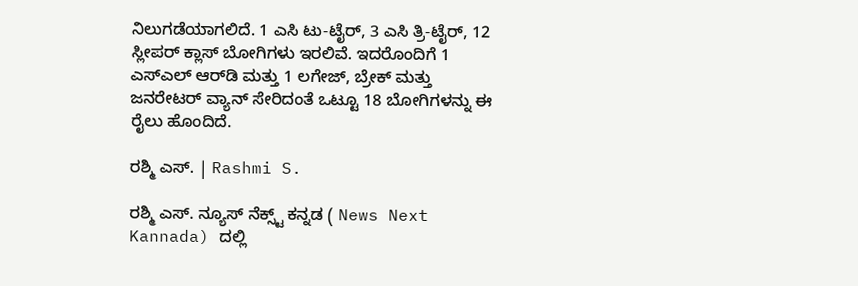ನಿಲುಗಡೆಯಾಗಲಿದೆ. 1 ಎಸಿ ಟು-ಟೈರ್‌, 3 ಎಸಿ ತ್ರಿ-ಟೈರ್‌, 12 ಸ್ಲೀಪರ್‌ ಕ್ಲಾಸ್‌ ಬೋಗಿಗಳು ಇರಲಿವೆ. ಇದರೊಂದಿಗೆ 1 ಎಸ್‌ಎಲ್ ಆರ್‌ಡಿ ಮತ್ತು 1 ಲಗೇಜ್‌, ಬ್ರೇಕ್‌ ಮತ್ತು ಜನರೇಟರ್‌ ವ್ಯಾನ್‌ ಸೇರಿದಂತೆ ಒಟ್ಟೂ 18 ಬೋಗಿಗಳನ್ನು ಈ ರೈಲು ಹೊಂದಿದೆ.

ರಶ್ಮಿ ಎಸ್. | Rashmi S.

ರಶ್ಮಿ ಎಸ್. ನ್ಯೂಸ್‌ ನೆಕ್ಸ್ಟ್‌ ಕನ್ನಡ ( News Next Kannada) ದಲ್ಲಿ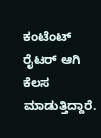ಕಂಟೆಂಟ್‌ ರೈಟರ್‌ ಆಗಿ ಕೆಲಸ ಮಾಡುತ್ತಿದ್ದಾರೆ.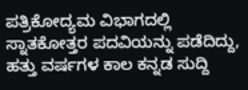ಪತ್ರಿಕೋದ್ಯಮ ವಿಭಾಗದಲ್ಲಿ ಸ್ನಾತಕೋತ್ತರ ಪದವಿಯನ್ನು ಪಡೆದಿದ್ದು, ಹತ್ತು ವರ್ಷಗಳ ಕಾಲ ಕನ್ನಡ ಸುದ್ದಿ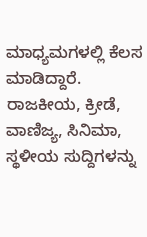ಮಾಧ್ಯಮಗಳಲ್ಲಿ ಕೆಲಸ ಮಾಡಿದ್ದಾರೆ. ರಾಜಕೀಯ, ಕ್ರೀಡೆ, ವಾಣಿಜ್ಯ, ಸಿನಿಮಾ, ಸ್ಥಳೀಯ ಸುದ್ದಿಗಳನ್ನು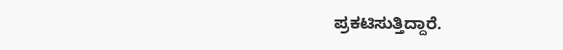ಪ್ರಕಟಿಸುತ್ತಿದ್ದಾರೆ.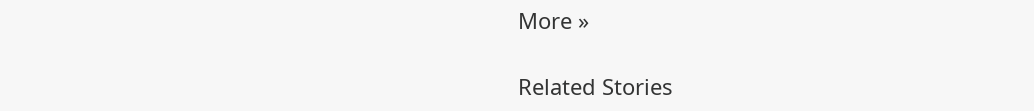More »

Related Stories